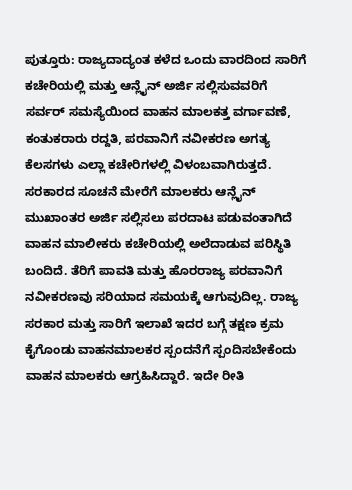ಪುತ್ತೂರು: ರಾಜ್ಯದಾದ್ಯಂತ ಕಳೆದ ಒಂದು ವಾರದಿಂದ ಸಾರಿಗೆ ಕಚೇರಿಯಲ್ಲಿ ಮತ್ತು ಆನ್ಲೈನ್ ಅರ್ಜಿ ಸಲ್ಲಿಸುವವರಿಗೆ ಸರ್ವರ್ ಸಮಸ್ಯೆಯಿಂದ ವಾಹನ ಮಾಲಕತ್ತ ವರ್ಗಾವಣೆ, ಕಂತುಕರಾರು ರದ್ದತಿ, ಪರವಾನಿಗೆ ನವೀಕರಣ ಅಗತ್ಯ ಕೆಲಸಗಳು ಎಲ್ಲಾ ಕಚೇರಿಗಳಲ್ಲಿ ವಿಳಂಬವಾಗಿರುತ್ತದೆ.
ಸರಕಾರದ ಸೂಚನೆ ಮೇರೆಗೆ ಮಾಲಕರು ಆನ್ಲೈನ್ ಮುಖಾಂತರ ಅರ್ಜಿ ಸಲ್ಲಿಸಲು ಪರದಾಟ ಪಡುವಂತಾಗಿದೆ ವಾಹನ ಮಾಲೀಕರು ಕಚೇರಿಯಲ್ಲಿ ಅಲೆದಾಡುವ ಪರಿಸ್ಥಿತಿ ಬಂದಿದೆ. ತೆರಿಗೆ ಪಾವತಿ ಮತ್ತು ಹೊರರಾಜ್ಯ ಪರವಾನಿಗೆ ನವೀಕರಣವು ಸರಿಯಾದ ಸಮಯಕ್ಕೆ ಆಗುವುದಿಲ್ಲ. ರಾಜ್ಯ ಸರಕಾರ ಮತ್ತು ಸಾರಿಗೆ ಇಲಾಖೆ ಇದರ ಬಗ್ಗೆ ತಕ್ಷಣ ಕ್ರಮ ಕೈಗೊಂಡು ವಾಹನಮಾಲಕರ ಸ್ಪಂದನೆಗೆ ಸ್ಪಂದಿಸಬೇಕೆಂದು ವಾಹನ ಮಾಲಕರು ಆಗ್ರಹಿಸಿದ್ದಾರೆ. ಇದೇ ರೀತಿ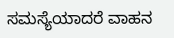ಸಮಸ್ಯೆಯಾದರೆ ವಾಹನ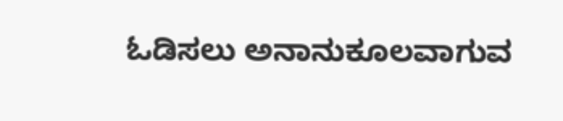ಓಡಿಸಲು ಅನಾನುಕೂಲವಾಗುವ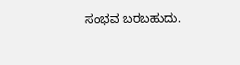ಸಂಭವ ಬರಬಹುದು.